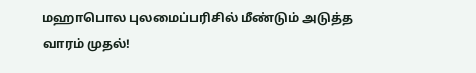மஹாபொல புலமைப்பரிசில் மீண்டும் அடுத்த வாரம் முதல்!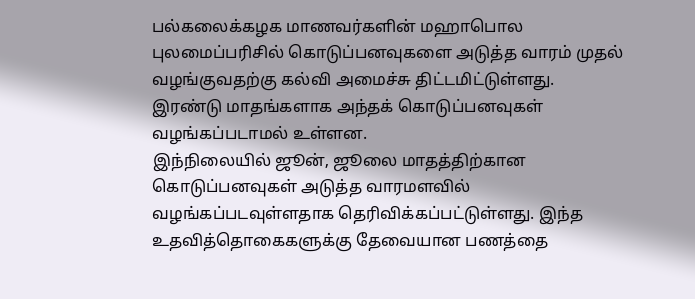பல்கலைக்கழக மாணவர்களின் மஹாபொல புலமைப்பரிசில் கொடுப்பனவுகளை அடுத்த வாரம் முதல் வழங்குவதற்கு கல்வி அமைச்சு திட்டமிட்டுள்ளது.
இரண்டு மாதங்களாக அந்தக் கொடுப்பனவுகள் வழங்கப்படாமல் உள்ளன.
இந்நிலையில் ஜூன், ஜூலை மாதத்திற்கான கொடுப்பனவுகள் அடுத்த வாரமளவில் வழங்கப்படவுள்ளதாக தெரிவிக்கப்பட்டுள்ளது. இந்த உதவித்தொகைகளுக்கு தேவையான பணத்தை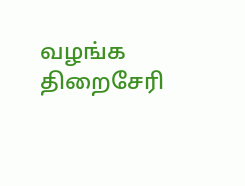வழங்க திறைசேரி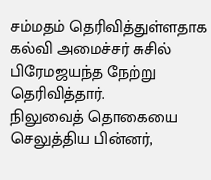சம்மதம் தெரிவித்துள்ளதாக கல்வி அமைச்சர் சுசில் பிரேமஜயந்த நேற்று தெரிவித்தார்.
நிலுவைத் தொகையை செலுத்திய பின்னர்,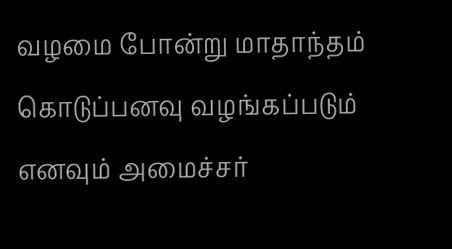வழமை போன்று மாதாந்தம் கொடுப்பனவு வழங்கப்படும் எனவும் அமைச்சர்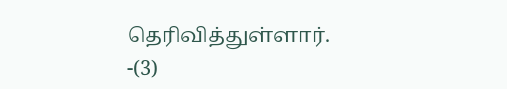தெரிவித்துள்ளார்.
-(3)